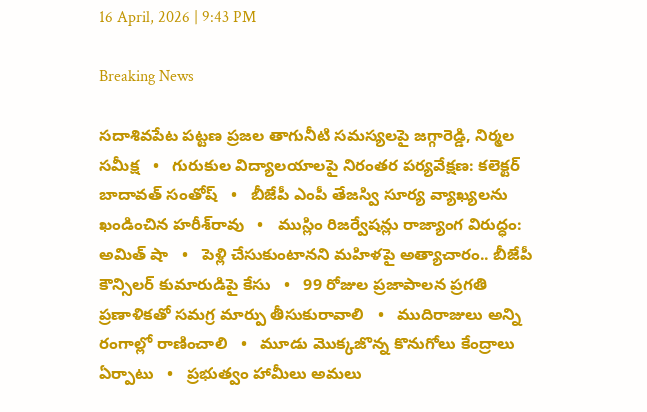16 April, 2026 | 9:43 PM

Breaking News

సదాశివపేట పట్టణ ప్రజల తాగునీటి సమస్యలపై జగ్గారెడ్డి, నిర్మల సమీక్ష   •   గురుకుల విద్యాలయాలపై నిరంతర పర్యవేక్షణ: కలెక్టర్ బాదావత్ సంతోష్   •   బీజేపీ ఎంపీ తేజస్వి సూర్య వ్యాఖ్యలను ఖండించిన హరీశ్‌రావు   •   ముస్లిం రిజర్వేషన్లు రాజ్యాంగ విరుద్ధం: అమిత్ షా   •   పెళ్లి చేసుకుంటానని మహిళపై అత్యాచారం.. బీజేపీ కౌన్సిలర్ కుమారుడిపై కేసు   •   99 రోజుల ప్రజాపాలన ప్రగతి ప్రణాళికతో సమగ్ర మార్పు తీసుకురావాలి   •   ముదిరాజులు అన్ని రంగాల్లో రాణించాలి   •   మూడు మొక్కజొన్న కొనుగోలు కేంద్రాలు ఏర్పాటు   •   ప్రభుత్వం హామీలు అమలు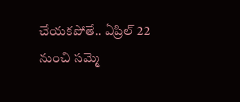చేయకపోతే.. ఏప్రిల్ 22 నుంచి సమ్మె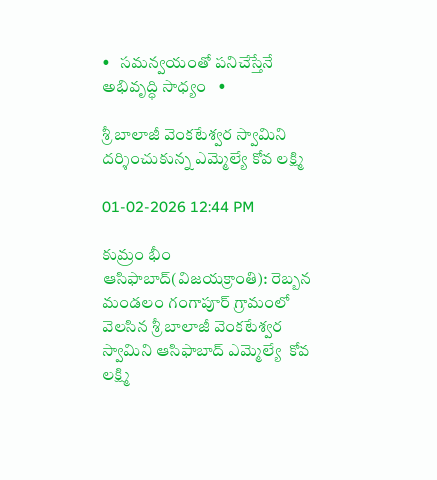•   సమన్వయంతో పనిచేస్తేనే అభివృద్ధి సాధ్యం   •

శ్రీ బాలాజీ వెంకటేశ్వర స్వామిని దర్శించుకున్న ఎమ్మెల్యే కోవ లక్ష్మి

01-02-2026 12:44 PM

కుమ్రం భీం ఆసిఫాబాద్(విజయక్రాంతి): రెబ్బన మండలం గంగాపూర్ గ్రామంలో వెలసిన శ్రీ బాలాజీ వెంకటేశ్వర స్వామిని ఆసిఫాబాద్ ఎమ్మెల్యే  కోవ లక్ష్మి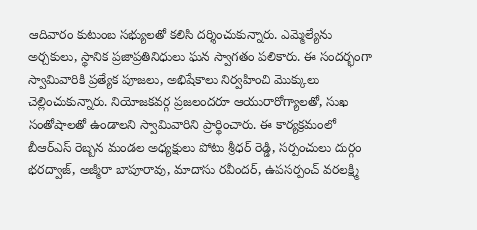ఆదివారం కుటుంబ సభ్యులతో కలిసి దర్శించుకున్నారు. ఎమ్మెల్యేను అర్చకులు, స్థానిక ప్రజాప్రతినిధులు ఘన స్వాగతం పలికారు. ఈ సందర్భంగా స్వామివారికి ప్రత్యేక పూజలు, అభిషేకాలు నిర్వహించి మొక్కులు చెల్లించుకున్నారు. నియోజకవర్గ ప్రజలందరూ ఆయురారోగ్యాలతో, సుఖ సంతోషాలతో ఉండాలని స్వామివారిని ప్రార్థించారు. ఈ కార్యక్రమంలో బీఆర్ఎస్ రెబ్బన మండల అధ్యక్షులు పోటు శ్రీధర్ రెడ్డి, సర్పంచులు దుర్గం భరద్వాజ్, అజ్మీరా బాపూరావు, మాదాసు రవీందర్, ఉపసర్పంచ్ వరలక్ష్మి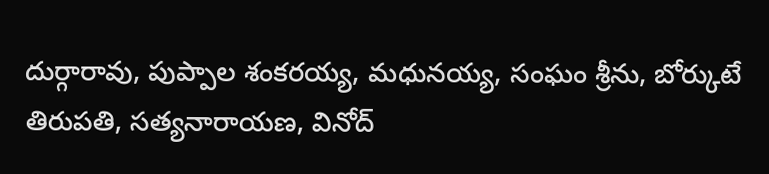దుర్గారావు, పుప్పాల శంకరయ్య, మధునయ్య, సంఘం శ్రీను, బోర్కుటే తిరుపతి, సత్యనారాయణ, వినోద్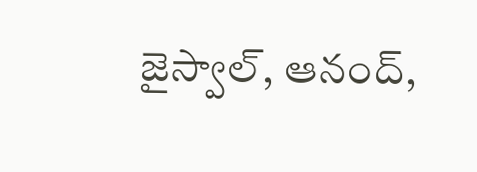జైస్వాల్, ఆనంద్,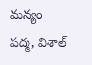మన్యం పద్మ, విశాల్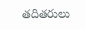తదితరులు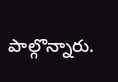పాల్గొన్నారు.